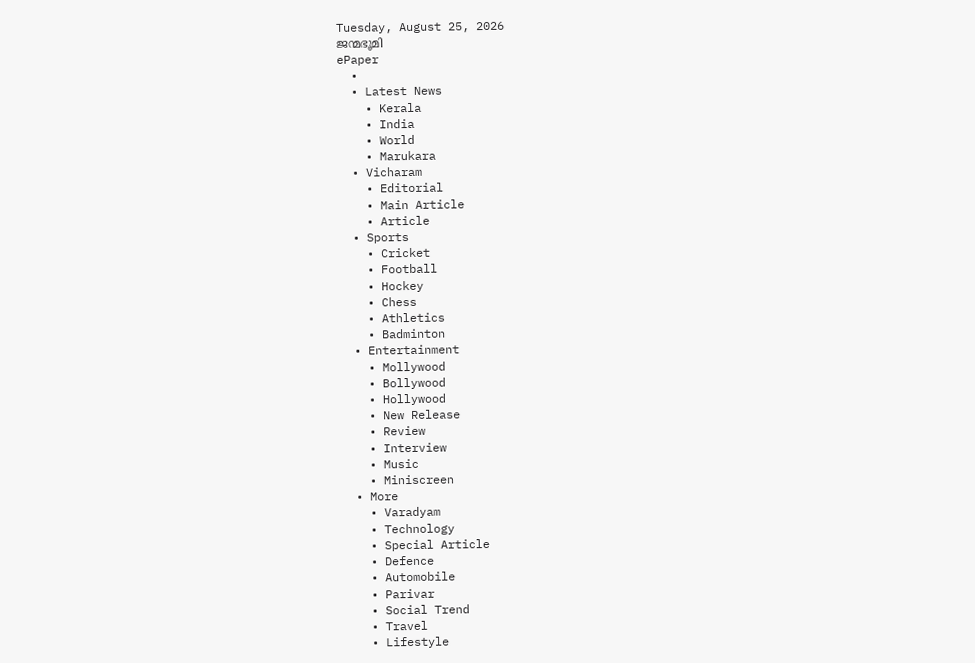Tuesday, August 25, 2026
ജന്മഭൂമി
ePaper
  •
  • Latest News
    • Kerala
    • India
    • World
    • Marukara
  • Vicharam
    • Editorial
    • Main Article
    • Article
  • Sports
    • Cricket
    • Football
    • Hockey
    • Chess
    • Athletics
    • Badminton
  • Entertainment
    • Mollywood
    • Bollywood
    • Hollywood
    • New Release
    • Review
    • Interview
    • Music
    • Miniscreen
  • More
    • Varadyam
    • Technology
    • Special Article
    • Defence
    • Automobile
    • Parivar
    • Social Trend
    • Travel
    • Lifestyle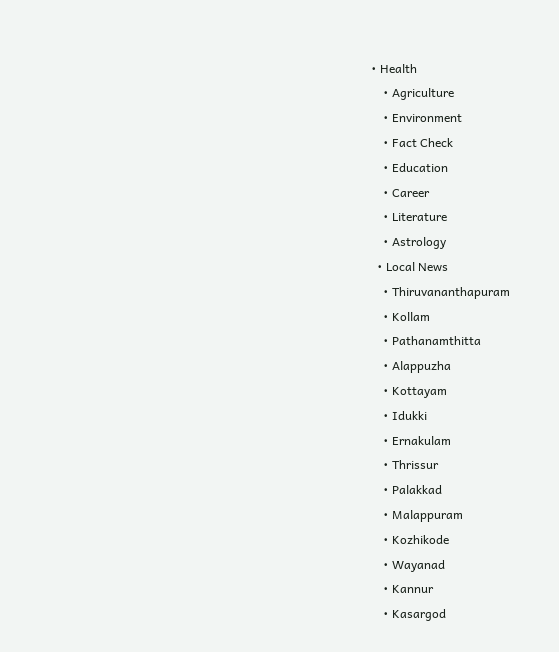• Health
    • Agriculture
    • Environment
    • Fact Check
    • Education
    • Career
    • Literature
    • Astrology
  • Local News
    • Thiruvananthapuram
    • Kollam
    • Pathanamthitta
    • Alappuzha
    • Kottayam
    • Idukki
    • Ernakulam
    • Thrissur
    • Palakkad
    • Malappuram
    • Kozhikode
    • Wayanad
    • Kannur
    • Kasargod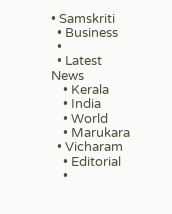• Samskriti
  • Business
  •
  • Latest News
    • Kerala
    • India
    • World
    • Marukara
  • Vicharam
    • Editorial
    •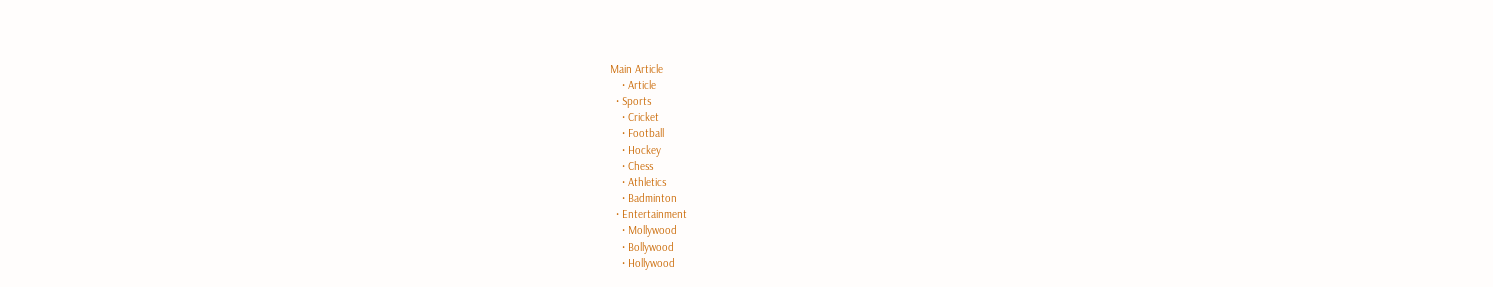Main Article
    • Article
  • Sports
    • Cricket
    • Football
    • Hockey
    • Chess
    • Athletics
    • Badminton
  • Entertainment
    • Mollywood
    • Bollywood
    • Hollywood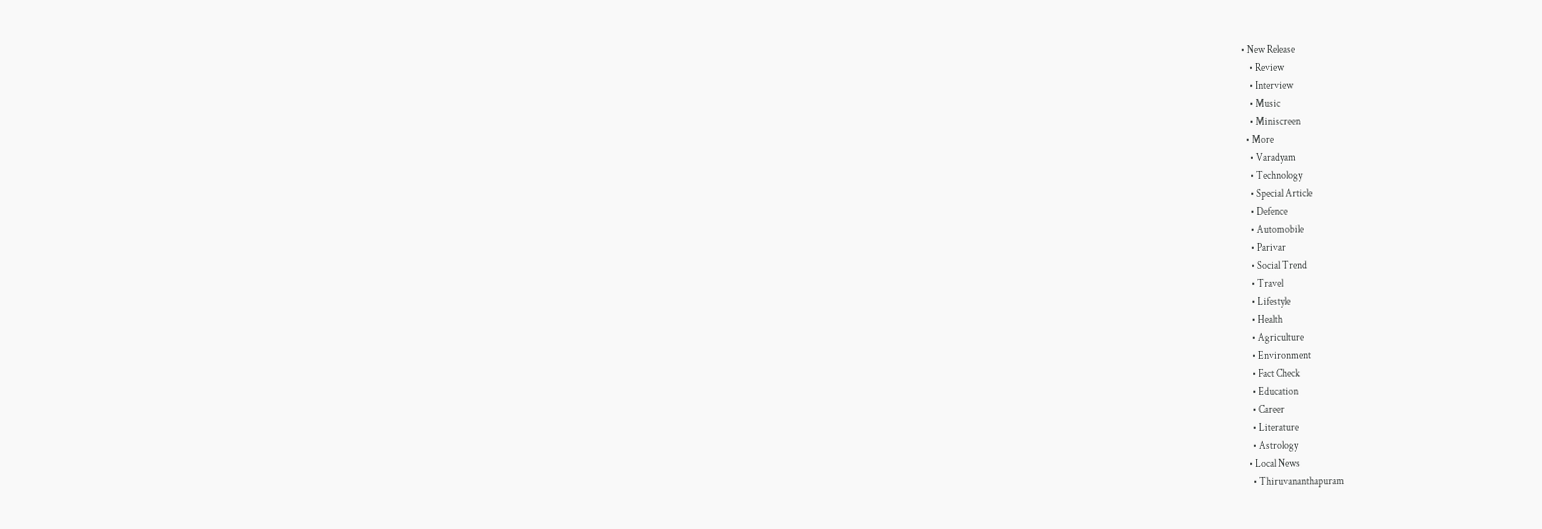• New Release
    • Review
    • Interview
    • Music
    • Miniscreen
  • More
    • Varadyam
    • Technology
    • Special Article
    • Defence
    • Automobile
    • Parivar
    • Social Trend
    • Travel
    • Lifestyle
    • Health
    • Agriculture
    • Environment
    • Fact Check
    • Education
    • Career
    • Literature
    • Astrology
  • Local News
    • Thiruvananthapuram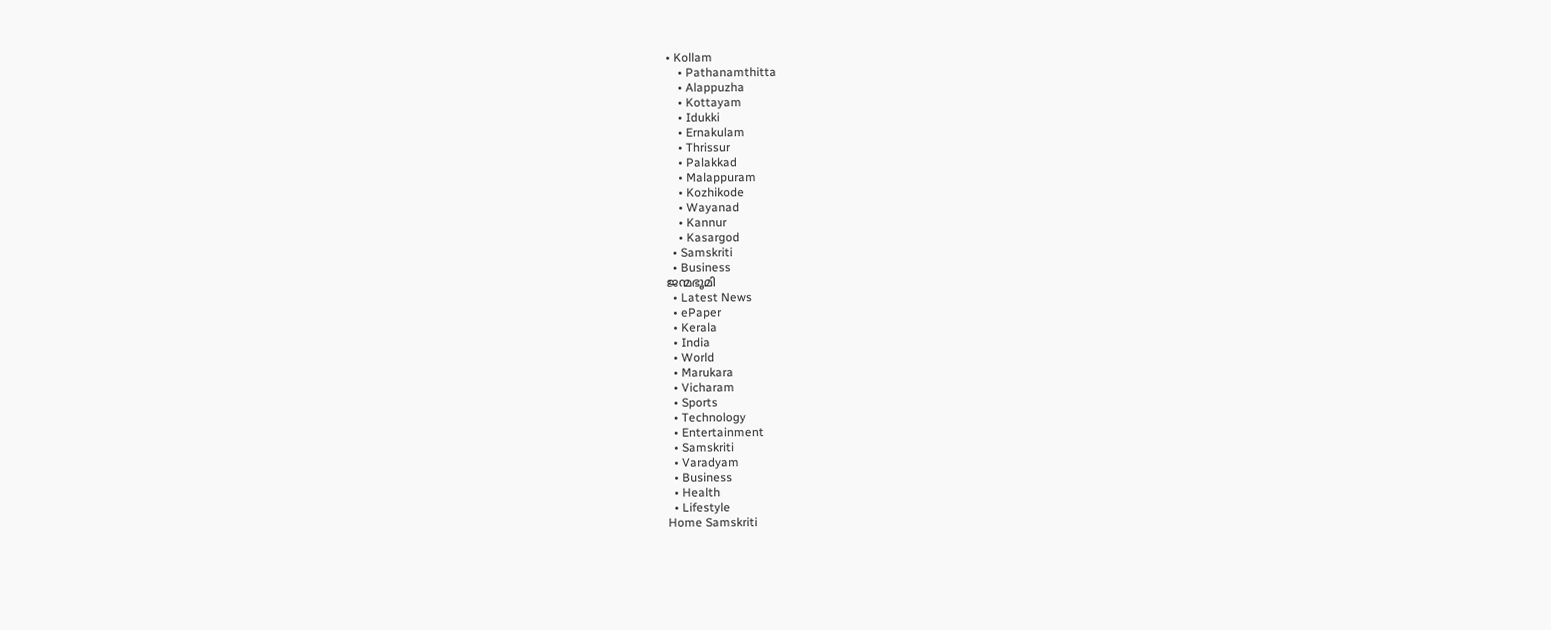• Kollam
    • Pathanamthitta
    • Alappuzha
    • Kottayam
    • Idukki
    • Ernakulam
    • Thrissur
    • Palakkad
    • Malappuram
    • Kozhikode
    • Wayanad
    • Kannur
    • Kasargod
  • Samskriti
  • Business
ജന്മഭൂമി
  • Latest News
  • ePaper
  • Kerala
  • India
  • World
  • Marukara
  • Vicharam
  • Sports
  • Technology
  • Entertainment
  • Samskriti
  • Varadyam
  • Business
  • Health
  • Lifestyle
Home Samskriti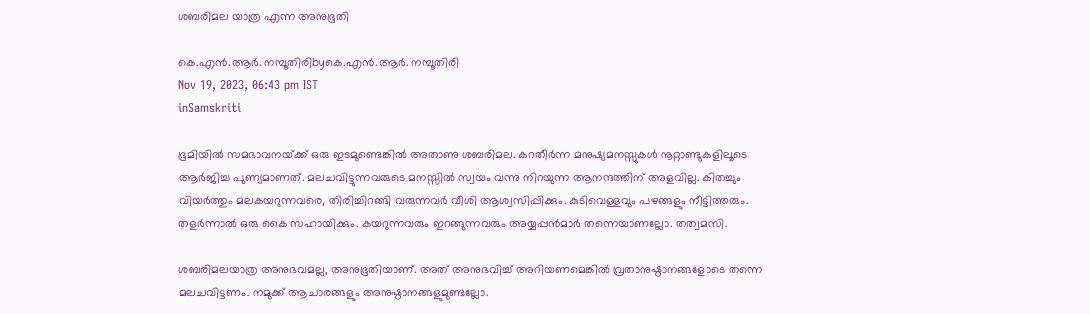ശബരിമല യാത്ര എന്ന അനുഭൂതി

കെ.എന്‍.ആര്‍. നമ്പൂതിരിbyകെ.എന്‍.ആര്‍. നമ്പൂതിരി
Nov 19, 2023, 06:43 pm IST
inSamskriti

ഭൂമിയില്‍ സമഭാവനയ്‌ക്ക് ഒരു ഇടമുണ്ടെങ്കില്‍ അതാണു ശബരിമല. കറതീര്‍ന്ന മനുഷ്യമനസ്സുകള്‍ നൂറ്റാണ്ടുകളിലൂടെ ആര്‍ജിച്ച പുണ്യമാണത്. മലചവിട്ടുന്നവരുടെ മനസ്സില്‍ സ്വയം വന്നു നിറയുന്ന ആനന്ദത്തിന് അളവില്ല. കിതച്ചും വിയര്‍ത്തും മലകയറുന്നവരെ, തിരിച്ചിറങ്ങി വരുന്നവര്‍ വീശി ആശ്വസിപ്പിക്കും. കുടിവെള്ളവും പഴങ്ങളും നീട്ടിത്തരും. തളര്‍ന്നാല്‍ ഒരു കൈ സഹായിക്കും. കയറുന്നവരും ഇറങ്ങുന്നവരും അയ്യപ്പന്‍മാര്‍ തന്നെയാണല്ലോ. തത്വമസി.

ശബരിമലയാത്ര അനുഭവമല്ല, അനുഭൂതിയാണ്. അത് അനുഭവിച്ച് അറിയണമെങ്കില്‍ വ്രതാനുഷ്ഠാനങ്ങളോടെ തന്നെ മലചവിട്ടണം. നമുക്ക് ആചാരങ്ങളും അനുഷ്ഠാനങ്ങളുമുണ്ടല്ലോ.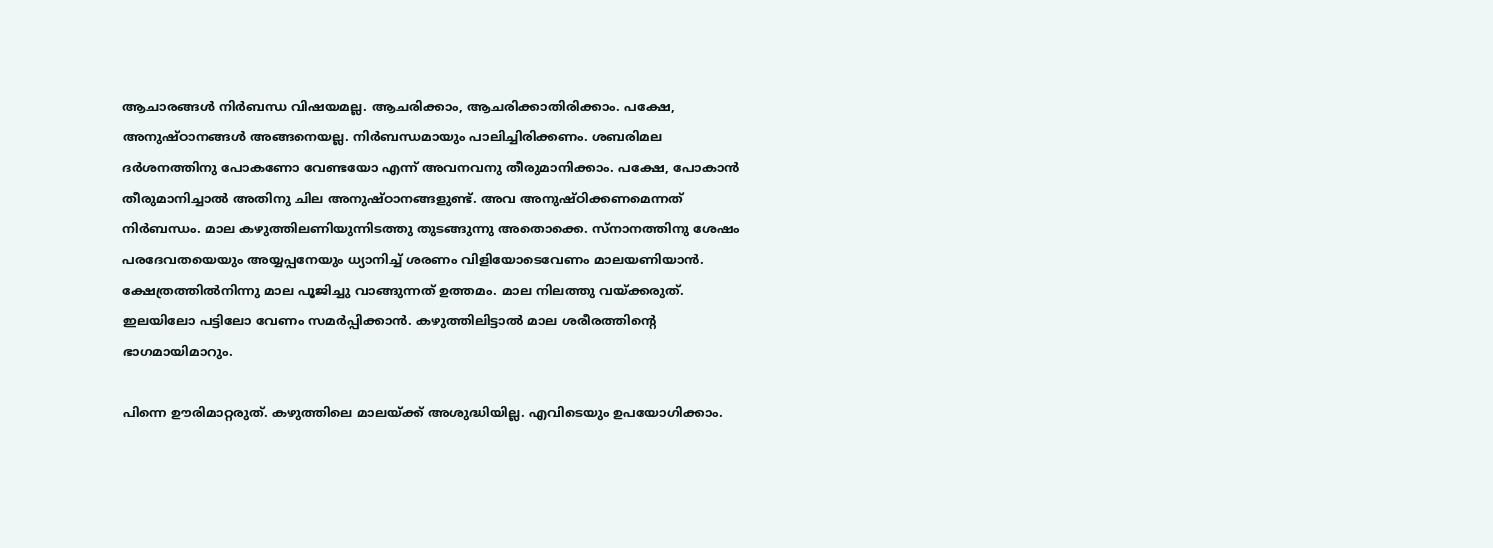ആചാരങ്ങള്‍ നിര്‍ബന്ധ വിഷയമല്ല. ആചരിക്കാം, ആചരിക്കാതിരിക്കാം. പക്ഷേ, അനുഷ്ഠാനങ്ങള്‍ അങ്ങനെയല്ല. നിര്‍ബന്ധമായും പാലിച്ചിരിക്കണം. ശബരിമല ദര്‍ശനത്തിനു പോകണോ വേണ്ടയോ എന്ന് അവനവനു തീരുമാനിക്കാം. പക്ഷേ, പോകാന്‍ തീരുമാനിച്ചാല്‍ അതിനു ചില അനുഷ്ഠാനങ്ങളുണ്ട്. അവ അനുഷ്ഠിക്കണമെന്നത് നിര്‍ബന്ധം. മാല കഴുത്തിലണിയുന്നിടത്തു തുടങ്ങുന്നു അതൊക്കെ. സ്‌നാനത്തിനു ശേഷം പരദേവതയെയും അയ്യപ്പനേയും ധ്യാനിച്ച് ശരണം വിളിയോടെവേണം മാലയണിയാന്‍. ക്ഷേത്രത്തില്‍നിന്നു മാല പൂജിച്ചു വാങ്ങുന്നത് ഉത്തമം. മാല നിലത്തു വയ്‌ക്കരുത്. ഇലയിലോ പട്ടിലോ വേണം സമര്‍പ്പിക്കാന്‍. കഴുത്തിലിട്ടാല്‍ മാല ശരീരത്തിന്റെ ഭാഗമായിമാറും.

പിന്നെ ഊരിമാറ്റരുത്. കഴുത്തിലെ മാലയ്‌ക്ക് അശുദ്ധിയില്ല. എവിടെയും ഉപയോഗിക്കാം.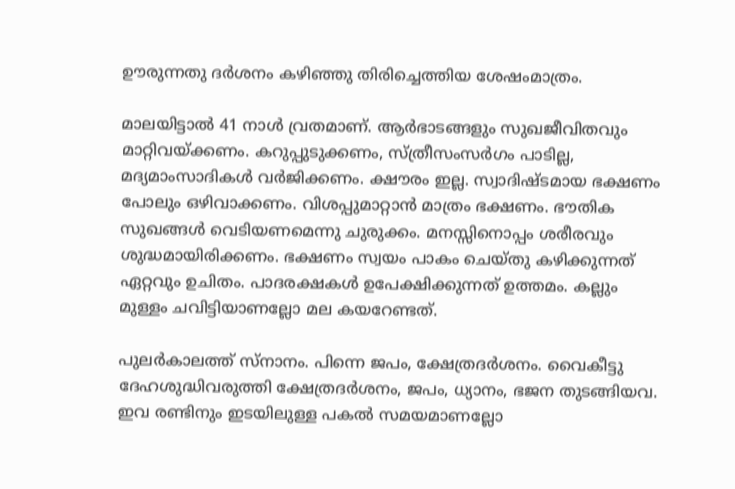ഊരുന്നതു ദര്‍ശനം കഴിഞ്ഞു തിരിച്ചെത്തിയ ശേഷംമാത്രം.

മാലയിട്ടാല്‍ 41 നാള്‍ വ്രതമാണ്. ആര്‍ഭാടങ്ങളും സുഖജീവിതവും മാറ്റിവയ്‌ക്കണം. കറുപ്പുടുക്കണം, സ്ത്രീസംസര്‍ഗം പാടില്ല, മദ്യമാംസാദികള്‍ വര്‍ജിക്കണം. ക്ഷൗരം ഇല്ല. സ്വാദിഷ്ടമായ ഭക്ഷണം പോലും ഒഴിവാക്കണം. വിശപ്പുമാറ്റാന്‍ മാത്രം ഭക്ഷണം. ഭൗതിക സുഖങ്ങള്‍ വെടിയണമെന്നു ചുരുക്കം. മനസ്സിനൊപ്പം ശരീരവും ശുദ്ധമായിരിക്കണം. ഭക്ഷണം സ്വയം പാകം ചെയ്തു കഴിക്കുന്നത് ഏറ്റവും ഉചിതം. പാദരക്ഷകള്‍ ഉപേക്ഷിക്കുന്നത് ഉത്തമം. കല്ലും മുള്ളം ചവിട്ടിയാണല്ലോ മല കയറേണ്ടത്.

പുലര്‍കാലത്ത് സ്‌നാനം. പിന്നെ ജപം, ക്ഷേത്രദര്‍ശനം. വൈകീട്ടു ദേഹശുദ്ധിവരുത്തി ക്ഷേത്രദര്‍ശനം, ജപം, ധ്യാനം, ഭജന തുടങ്ങിയവ. ഇവ രണ്ടിനും ഇടയിലുള്ള പകല്‍ സമയമാണല്ലോ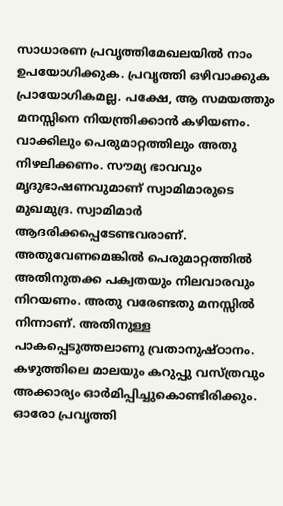സാധാരണ പ്രവൃത്തിമേഖലയില്‍ നാം ഉപയോഗിക്കുക. പ്രവൃത്തി ഒഴിവാക്കുക പ്രായോഗികമല്ല. പക്ഷേ, ആ സമയത്തും മനസ്സിനെ നിയന്ത്രിക്കാന്‍ കഴിയണം. വാക്കിലും പെരുമാറ്റത്തിലും അതു നിഴലിക്കണം. സൗമ്യ ഭാവവും മൃദുഭാഷണവുമാണ് സ്വാമിമാരുടെ മുഖമുദ്ര. സ്വാമിമാര്‍ ആദരിക്കപ്പെടേണ്ടവരാണ്. അതുവേണമെങ്കില്‍ പെരുമാറ്റത്തില്‍ അതിനുതക്ക പക്വതയും നിലവാരവും നിറയണം. അതു വരേണ്ടതു മനസ്സില്‍ നിന്നാണ്. അതിനുള്ള പാകപ്പെടുത്തലാണു വ്രതാനുഷ്ഠാനം. കഴുത്തിലെ മാലയും കറുപ്പു വസ്ത്രവും അക്കാര്യം ഓര്‍മിപ്പിച്ചുകൊണ്ടിരിക്കും. ഓരോ പ്രവൃത്തി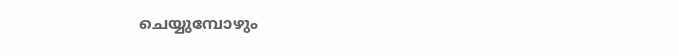ചെയ്യുമ്പോഴും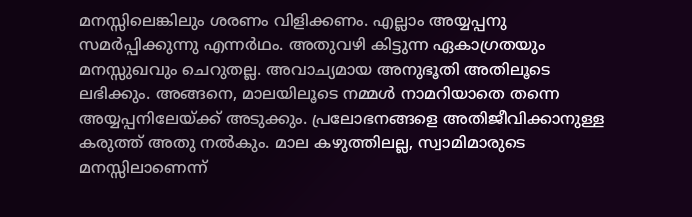മനസ്സിലെങ്കിലും ശരണം വിളിക്കണം. എല്ലാം അയ്യപ്പനു സമര്‍പ്പിക്കുന്നു എന്നര്‍ഥം. അതുവഴി കിട്ടുന്ന ഏകാഗ്രതയും മനസ്സുഖവും ചെറുതല്ല. അവാച്യമായ അനുഭൂതി അതിലൂടെ ലഭിക്കും. അങ്ങനെ, മാലയിലൂടെ നമ്മള്‍ നാമറിയാതെ തന്നെ അയ്യപ്പനിലേയ്‌ക്ക് അടുക്കും. പ്രലോഭനങ്ങളെ അതിജീവിക്കാനുള്ള കരുത്ത് അതു നല്‍കും. മാല കഴുത്തിലല്ല, സ്വാമിമാരുടെ മനസ്സിലാണെന്ന്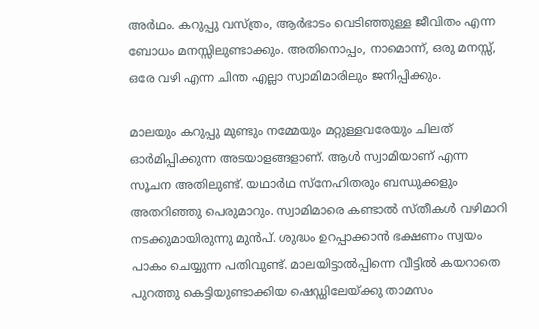അര്‍ഥം. കറുപ്പു വസ്ത്രം, ആര്‍ഭാടം വെടിഞ്ഞുള്ള ജീവിതം എന്ന ബോധം മനസ്സിലുണ്ടാക്കും. അതിനൊപ്പം, നാമൊന്ന്, ഒരു മനസ്സ്, ഒരേ വഴി എന്ന ചിന്ത എല്ലാ സ്വാമിമാരിലും ജനിപ്പിക്കും.

മാലയും കറുപ്പു മുണ്ടും നമ്മേയും മറ്റുള്ളവരേയും ചിലത് ഓര്‍മിപ്പിക്കുന്ന അടയാളങ്ങളാണ്. ആള്‍ സ്വാമിയാണ് എന്ന സൂചന അതിലുണ്ട്. യഥാര്‍ഥ സ്‌നേഹിതരും ബന്ധുക്കളും അതറിഞ്ഞു പെരുമാറും. സ്വാമിമാരെ കണ്ടാല്‍ സ്തീകള്‍ വഴിമാറി നടക്കുമായിരുന്നു മുന്‍പ്. ശുദ്ധം ഉറപ്പാക്കാന്‍ ഭക്ഷണം സ്വയം പാകം ചെയ്യുന്ന പതിവുണ്ട്. മാലയിട്ടാല്‍പ്പിന്നെ വീട്ടില്‍ കയറാതെ പുറത്തു കെട്ടിയുണ്ടാക്കിയ ഷെഡ്ഡിലേയ്‌ക്കു താമസം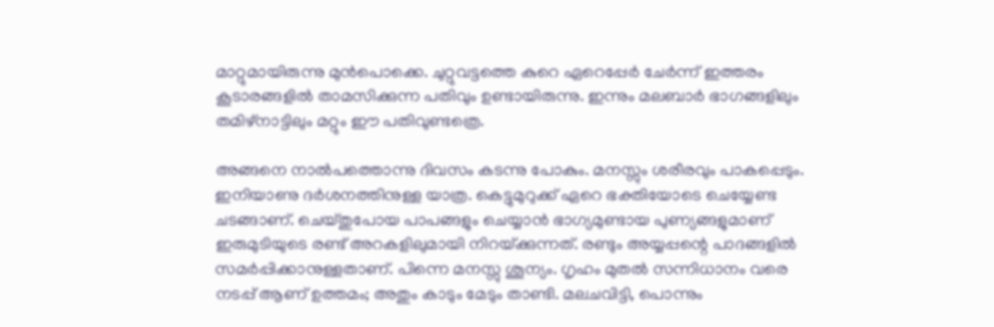മാറ്റുമായിരുന്നു മുന്‍പൊക്കെ. ചുറ്റുവട്ടത്തെ കുറെ ഏറെപ്പേര്‍ ചേര്‍ന്ന് ഇത്തരം കൂടാരങ്ങളില്‍ താമസിക്കുന്ന പതിവും ഉണ്ടായിരുന്നു. ഇന്നും മലബാര്‍ ഭാഗങ്ങളിലും തമിഴ്‌നാട്ടിലും മറ്റും ഈ പതിവുണ്ടത്രെ.

അങ്ങനെ നാല്‍പത്തൊന്നു ദിവസം കടന്നു പോകും. മനസ്സും ശരീരവും പാകപ്പെടും. ഇനിയാണു ദര്‍ശനത്തിനുള്ള യാത്ര. കെട്ടുമുറുക്ക് ഏറെ ഭക്തിയോടെ ചെയ്യേണ്ട ചടങ്ങാണ്. ചെയ്തുപോയ പാപങ്ങളും ചെയ്യാന്‍ ഭാഗ്യമുണ്ടായ പുണ്യങ്ങളുമാണ് ഇരുമുടിയുടെ രണ്ട് അറകളിലുമായി നിറയ്‌ക്കുന്നത്. രണ്ടും അയ്യപ്പന്റെ പാദങ്ങളില്‍ സമര്‍പ്പിക്കാനുള്ളതാണ്. പിന്നെ മനസ്സു ശൂന്യം. ഗൃഹം മുതല്‍ സന്നിധാനം വരെ നടപ്പ് ആണ് ഉത്തമം; അതും കാടും മേടും താണ്ടി. മലചവിട്ടി, പൊന്നും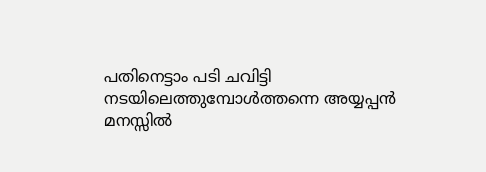പതിനെട്ടാം പടി ചവിട്ടി നടയിലെത്തുമ്പോള്‍ത്തന്നെ അയ്യപ്പന്‍ മനസ്സില്‍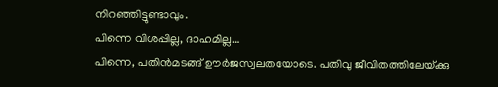നിറഞ്ഞിട്ടുണ്ടാവും.
പിന്നെ വിശപ്പില്ല, ദാഹമില്ല…
പിന്നെ, പതിന്‍മടങ്ങ് ഊര്‍ജസ്വലതയോടെ. പതിവു ജീവിതത്തിലേയ്‌ക്കു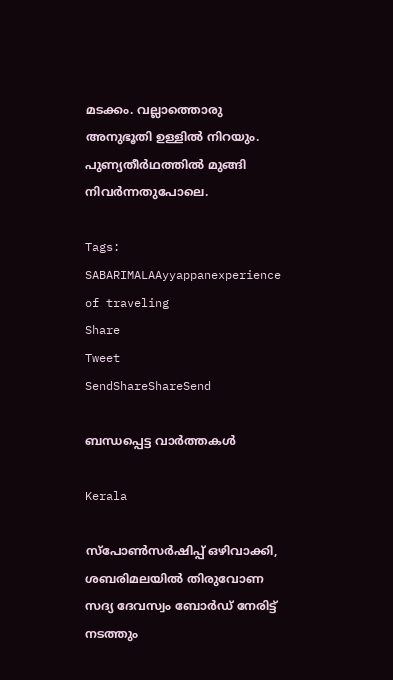മടക്കം. വല്ലാത്തൊരു അനുഭൂതി ഉള്ളില്‍ നിറയും. പുണ്യതീര്‍ഥത്തില്‍ മുങ്ങി നിവര്‍ന്നതുപോലെ.

Tags: SABARIMALAAyyappanexperience of traveling
Share
Tweet
SendShareShareSend

ബന്ധപ്പെട്ട വാര്‍ത്തകള്‍

Kerala

സ്പോണ്‍സര്‍ഷിപ്പ് ഒഴിവാക്കി, ശബരിമലയില്‍ തിരുവോണ സദ്യ ദേവസ്വം ബോര്‍ഡ് നേരിട്ട് നടത്തും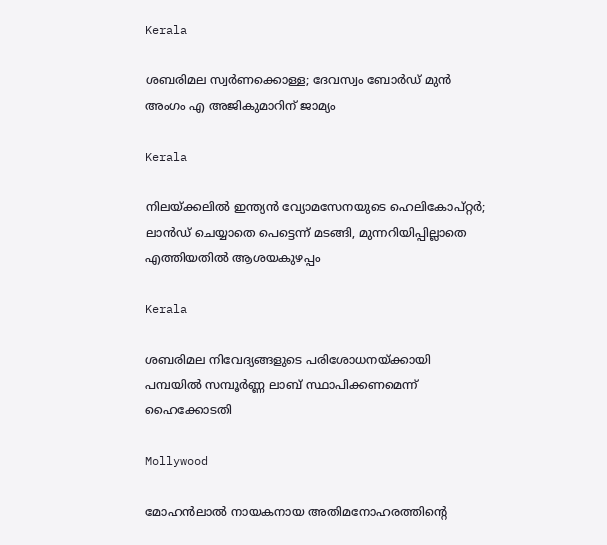Kerala

ശബരിമല സ്വര്‍ണക്കൊള്ള; ദേവസ്വം ബോര്‍ഡ് മുന്‍ അംഗം എ അജികുമാറിന് ജാമ്യം

Kerala

നിലയ്‌ക്കലിൽ ഇന്ത്യൻ വ്യോമസേനയുടെ ഹെലികോപ്റ്റർ; ലാൻഡ് ചെയ്യാതെ പെട്ടെന്ന് മടങ്ങി, മുന്നറിയിപ്പില്ലാതെ എത്തിയതിൽ ആശയകുഴപ്പം

Kerala

ശബരിമല നിവേദ്യങ്ങളുടെ പരിശോധനയ്‌ക്കായി പമ്പയില്‍ സമ്പൂര്‍ണ്ണ ലാബ് സ്ഥാപിക്കണമെന്ന് ഹൈക്കോടതി

Mollywood

മോഹൻലാൽ നായകനായ അതിമനോഹരത്തിന്റെ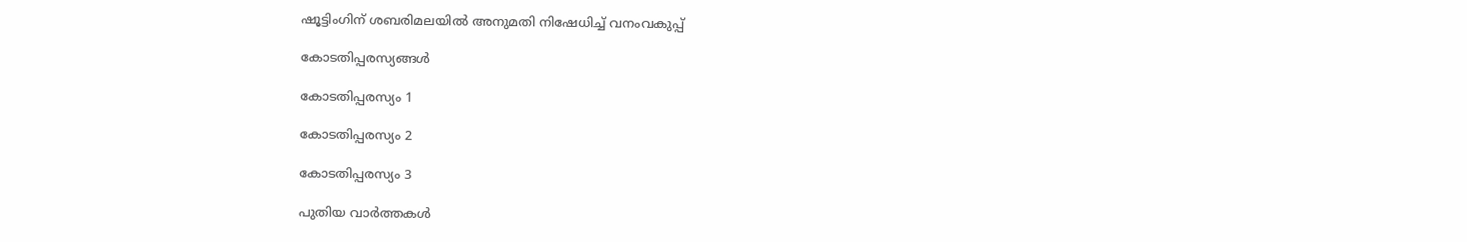ഷൂട്ടിംഗിന് ശബരിമലയിൽ അനുമതി നിഷേധിച്ച് വനംവകുപ്പ്

കോടതിപ്പരസ്യങ്ങള്‍

കോടതിപ്പരസ്യം 1

കോടതിപ്പരസ്യം 2

കോടതിപ്പരസ്യം 3

പുതിയ വാര്‍ത്തകള്‍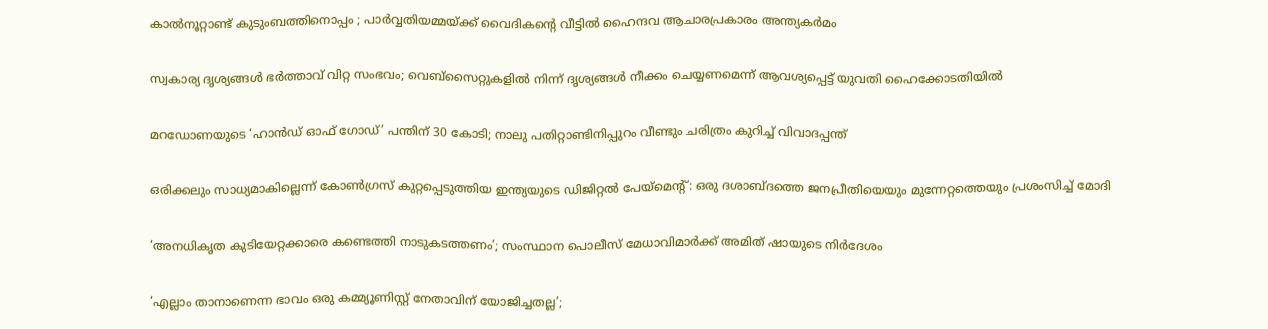കാൽനൂറ്റാണ്ട് കുടുംബത്തിനൊപ്പം ; പാർവ്വതിയമ്മയ്‌ക്ക് വൈദികന്റെ വീട്ടിൽ ഹൈന്ദവ ആചാരപ്രകാരം അന്ത്യകർമം

സ്വകാര്യ ദൃശ്യങ്ങൾ ഭർത്താവ് വിറ്റ സംഭവം; വെബ്‌സൈറ്റുകളിൽ നിന്ന് ദൃശ്യങ്ങൾ നീക്കം ചെയ്യണമെന്ന് ആവശ്യപ്പെട്ട് യുവതി ഹൈക്കോടതിയിൽ

മറഡോണയുടെ ‘ഹാന്‍ഡ് ഓഫ് ഗോഡ്’ പന്തിന് 30 കോടി; നാലു പതിറ്റാണ്ടിനിപ്പുറം വീണ്ടും ചരിത്രം കുറിച്ച് വിവാദപ്പന്ത്

ഒരിക്കലും സാധ്യമാകില്ലെന്ന് കോൺഗ്രസ് കുറ്റപ്പെടുത്തിയ ഇന്ത്യയുടെ ഡിജിറ്റൽ പേയ്‌മെന്റ്: ഒരു ദശാബ്ദത്തെ ജനപ്രീതിയെയും മുന്നേറ്റത്തെയും പ്രശംസിച്ച് മോദി

‘അനധികൃത കുടിയേറ്റക്കാരെ കണ്ടെത്തി നാടുകടത്തണം’; സംസ്ഥാന പൊലീസ് മേധാവിമാർക്ക് അമിത് ഷായുടെ നിർദേശം

‘എല്ലാം താനാണെന്ന ഭാവം ഒരു കമ്മ്യൂണിസ്റ്റ് നേതാവിന് യോജിച്ചതല്ല’;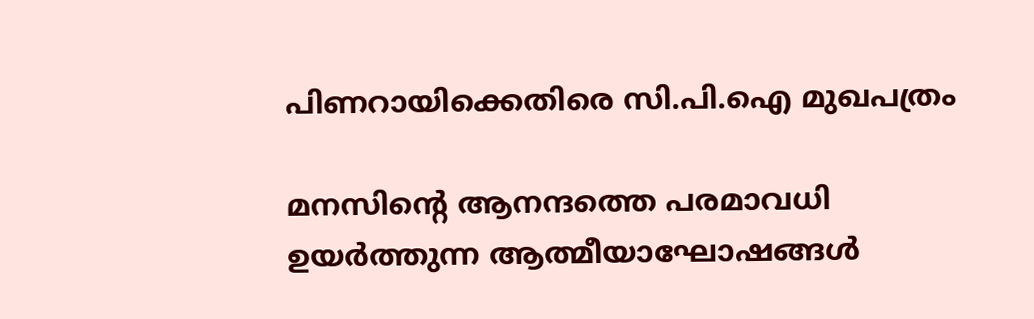പിണറായിക്കെതിരെ സി.പി.ഐ മുഖപത്രം

മനസിന്റെ ആനന്ദത്തെ പരമാവധി ഉയര്‍ത്തുന്ന ആത്മീയാഘോഷങ്ങള്‍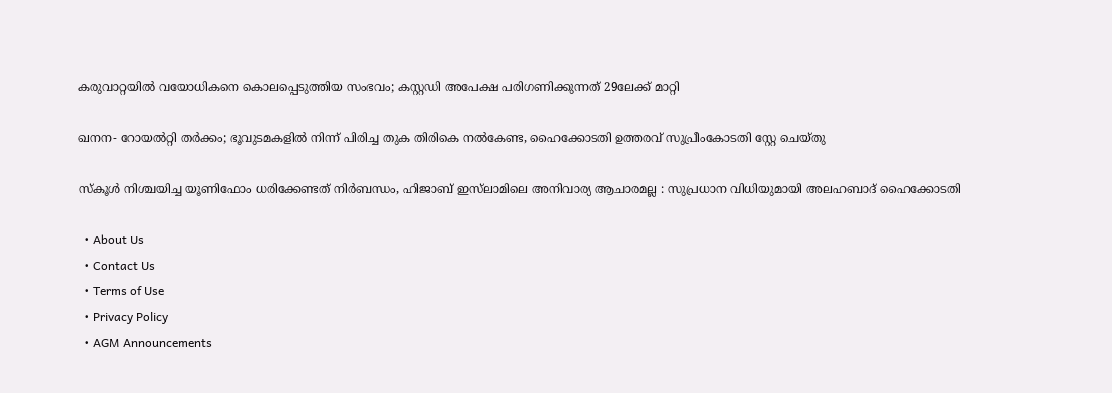കരുവാറ്റയില്‍ വയോധികനെ കൊലപ്പെടുത്തിയ സംഭവം; കസ്റ്റഡി അപേക്ഷ പരിഗണിക്കുന്നത് 29ലേക്ക് മാറ്റി

ഖനന- റോയല്‍റ്റി തര്‍ക്കം; ഭൂവുടമകളില്‍ നിന്ന് പിരിച്ച തുക തിരികെ നല്‍കേണ്ട, ഹൈക്കോടതി ഉത്തരവ് സുപ്രീംകോടതി സ്റ്റേ ചെയ്തു

സ്കൂൾ നിശ്ചയിച്ച യൂണിഫോം ധരിക്കേണ്ടത് നിർബന്ധം, ഹിജാബ് ഇസ്‌ലാമിലെ അനിവാര്യ ആചാരമല്ല : സുപ്രധാന വിധിയുമായി അലഹബാദ് ഹൈക്കോടതി

  • About Us
  • Contact Us
  • Terms of Use
  • Privacy Policy
  • AGM Announcements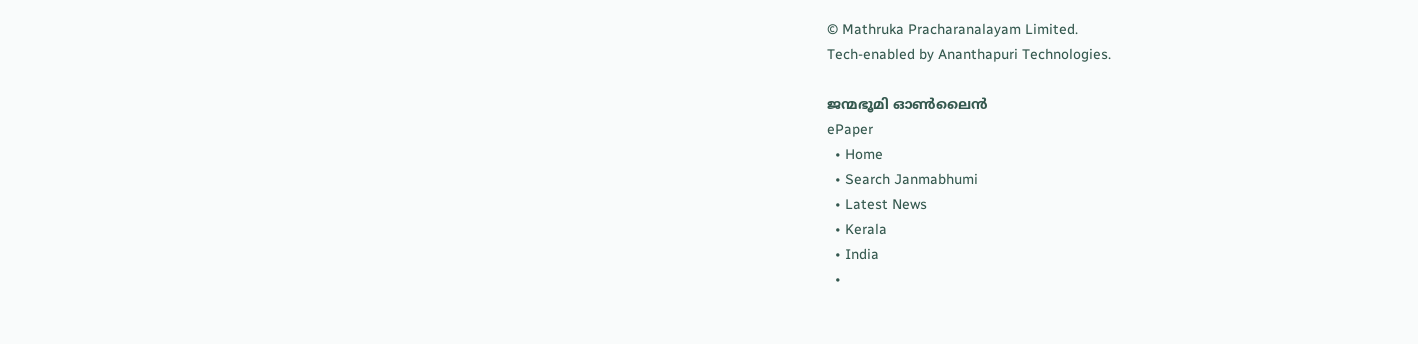© Mathruka Pracharanalayam Limited.
Tech-enabled by Ananthapuri Technologies.

ജന്മഭൂമി ഓണ്‍ലൈന്‍
ePaper
  • Home
  • Search Janmabhumi
  • Latest News
  • Kerala
  • India
  •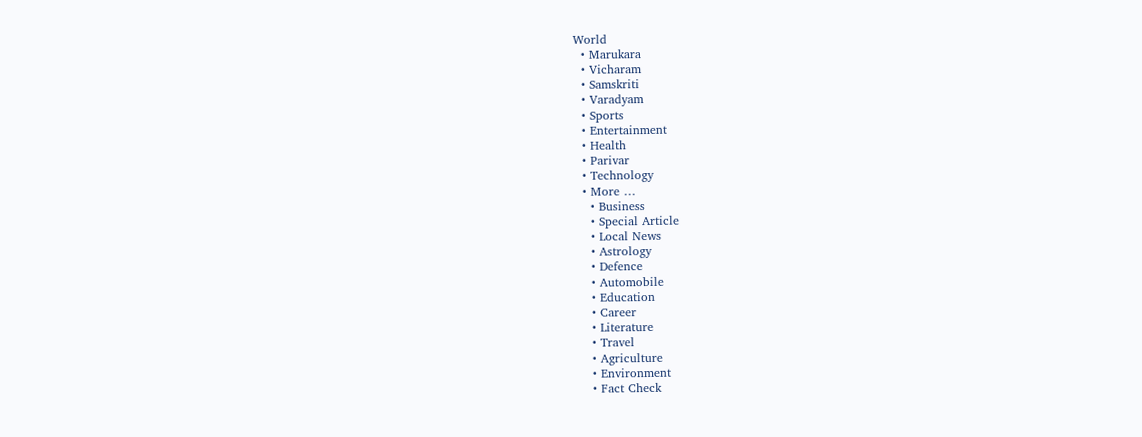World
  • Marukara
  • Vicharam
  • Samskriti
  • Varadyam
  • Sports
  • Entertainment
  • Health
  • Parivar
  • Technology
  • More …
    • Business
    • Special Article
    • Local News
    • Astrology
    • Defence
    • Automobile
    • Education
    • Career
    • Literature
    • Travel
    • Agriculture
    • Environment
    • Fact Check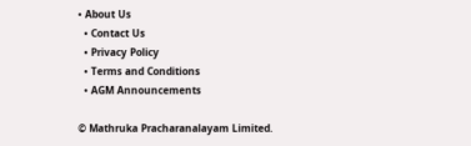• About Us
  • Contact Us
  • Privacy Policy
  • Terms and Conditions
  • AGM Announcements

© Mathruka Pracharanalayam Limited.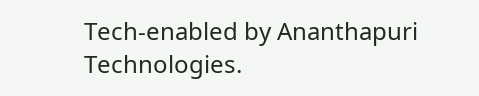Tech-enabled by Ananthapuri Technologies.